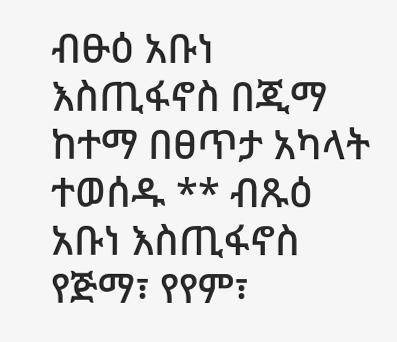ብፁዕ አቡነ እስጢፋኖስ በጂማ ከተማ በፀጥታ አካላት ተወሰዱ ** ብጹዕ አቡነ እስጢፋኖስ የጅማ፣ የየም፣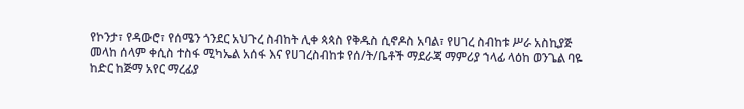የኮንታ፣ የዳውሮ፣ የሰሜን ጎንደር አህጉረ ስብከት ሊቀ ጳጳስ የቅዱስ ሲኖዶስ አባል፣ የሀገረ ስብከቱ ሥራ አስኪያጅ መላከ ሰላም ቀሲስ ተስፋ ሚካኤል አሰፋ እና የሀገረስብከቱ የሰ/ት/ቤቶች ማደራጃ ማምሪያ ኀላፊ ላዕከ ወንጌል ባዬ ከድር ከጅማ አየር ማረፊያ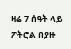ዛሬ 7 ሰዓት ላይ ፖትሮል በያዙ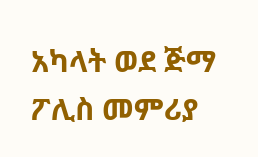አካላት ወደ ጅማ ፖሊስ መምሪያ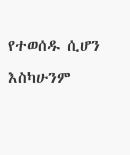የተወሰዱ ሲሆን እስካሁንም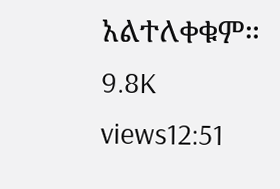አልተለቀቁም። 9.8K views12:51